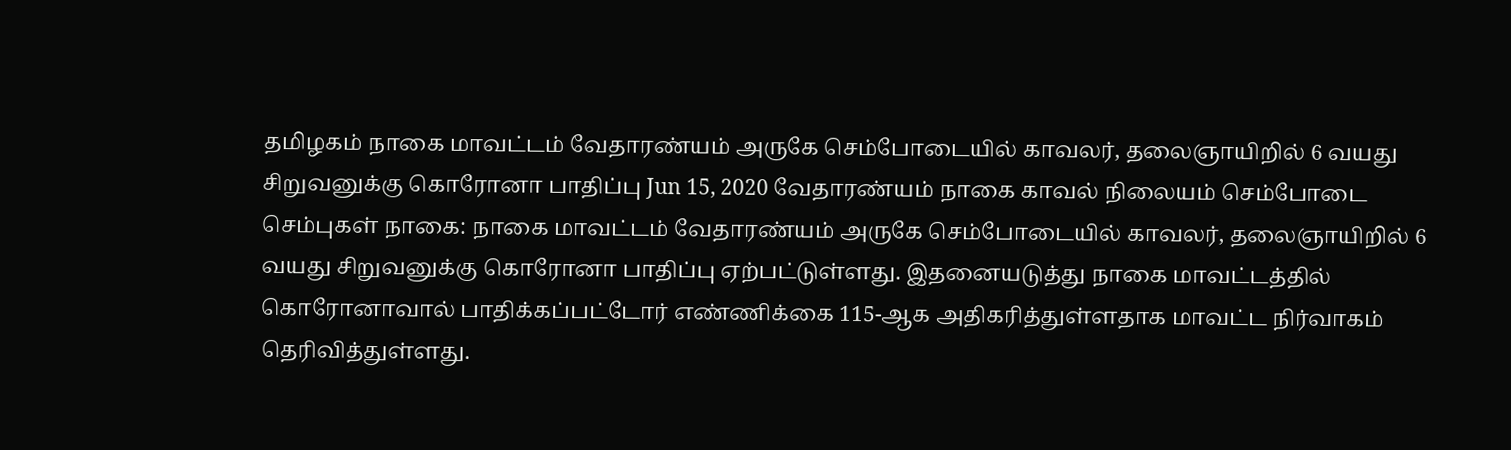தமிழகம் நாகை மாவட்டம் வேதாரண்யம் அருகே செம்போடையில் காவலர், தலைஞாயிறில் 6 வயது சிறுவனுக்கு கொரோனா பாதிப்பு Jun 15, 2020 வேதாரண்யம் நாகை காவல் நிலையம் செம்போடை செம்புகள் நாகை: நாகை மாவட்டம் வேதாரண்யம் அருகே செம்போடையில் காவலர், தலைஞாயிறில் 6 வயது சிறுவனுக்கு கொரோனா பாதிப்பு ஏற்பட்டுள்ளது. இதனையடுத்து நாகை மாவட்டத்தில் கொரோனாவால் பாதிக்கப்பட்டோர் எண்ணிக்கை 115-ஆக அதிகரித்துள்ளதாக மாவட்ட நிர்வாகம் தெரிவித்துள்ளது.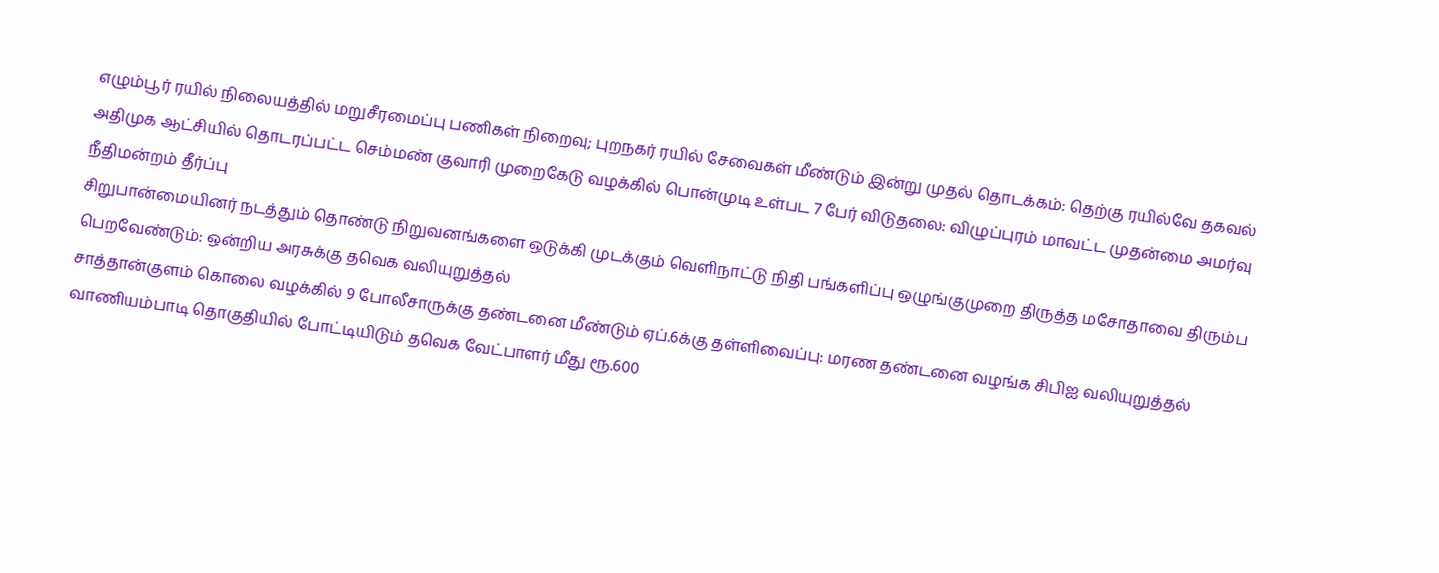எழும்பூர் ரயில் நிலையத்தில் மறுசீரமைப்பு பணிகள் நிறைவு; புறநகர் ரயில் சேவைகள் மீண்டும் இன்று முதல் தொடக்கம்: தெற்கு ரயில்வே தகவல்
அதிமுக ஆட்சியில் தொடரப்பட்ட செம்மண் குவாரி முறைகேடு வழக்கில் பொன்முடி உள்பட 7 பேர் விடுதலை: விழுப்புரம் மாவட்ட முதன்மை அமர்வு நீதிமன்றம் தீர்ப்பு
சிறுபான்மையினர் நடத்தும் தொண்டு நிறுவனங்களை ஒடுக்கி முடக்கும் வெளிநாட்டு நிதி பங்களிப்பு ஒழுங்குமுறை திருத்த மசோதாவை திரும்ப பெறவேண்டும்: ஒன்றிய அரசுக்கு தவெக வலியுறுத்தல்
சாத்தான்குளம் கொலை வழக்கில் 9 போலீசாருக்கு தண்டனை மீண்டும் ஏப்.6க்கு தள்ளிவைப்பு: மரண தண்டனை வழங்க சிபிஐ வலியுறுத்தல்
வாணியம்பாடி தொகுதியில் போட்டியிடும் தவெக வேட்பாளர் மீது ரூ.600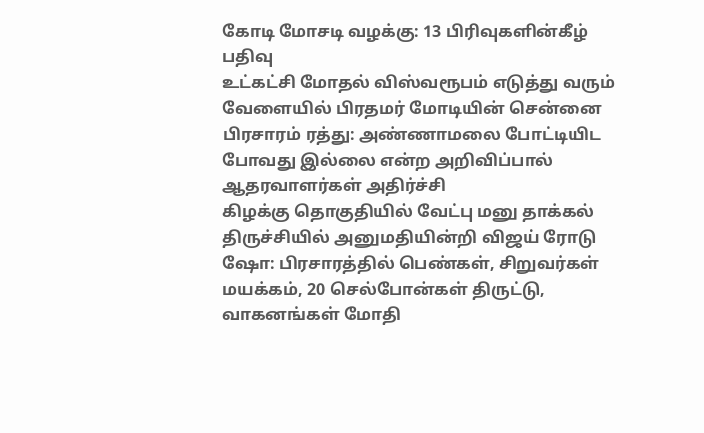கோடி மோசடி வழக்கு: 13 பிரிவுகளின்கீழ் பதிவு
உட்கட்சி மோதல் விஸ்வரூபம் எடுத்து வரும் வேளையில் பிரதமர் மோடியின் சென்னை பிரசாரம் ரத்து: அண்ணாமலை போட்டியிட போவது இல்லை என்ற அறிவிப்பால் ஆதரவாளர்கள் அதிர்ச்சி
கிழக்கு தொகுதியில் வேட்பு மனு தாக்கல் திருச்சியில் அனுமதியின்றி விஜய் ரோடு ஷோ: பிரசாரத்தில் பெண்கள், சிறுவர்கள் மயக்கம், 20 செல்போன்கள் திருட்டு, வாகனங்கள் மோதி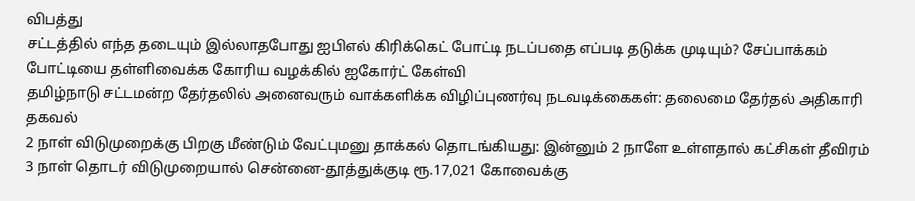விபத்து
சட்டத்தில் எந்த தடையும் இல்லாதபோது ஐபிஎல் கிரிக்கெட் போட்டி நடப்பதை எப்படி தடுக்க முடியும்? சேப்பாக்கம் போட்டியை தள்ளிவைக்க கோரிய வழக்கில் ஐகோர்ட் கேள்வி
தமிழ்நாடு சட்டமன்ற தேர்தலில் அனைவரும் வாக்களிக்க விழிப்புணர்வு நடவடிக்கைகள்: தலைமை தேர்தல் அதிகாரி தகவல்
2 நாள் விடுமுறைக்கு பிறகு மீண்டும் வேட்புமனு தாக்கல் தொடங்கியது: இன்னும் 2 நாளே உள்ளதால் கட்சிகள் தீவிரம்
3 நாள் தொடர் விடுமுறையால் சென்னை-தூத்துக்குடி ரூ.17,021 கோவைக்கு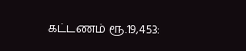கட்டணம் ரூ.19,453: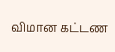விமான கட்டண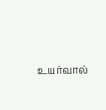உயர்வால்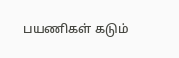பயணிகள் கடும்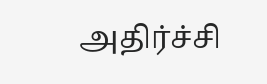அதிர்ச்சி